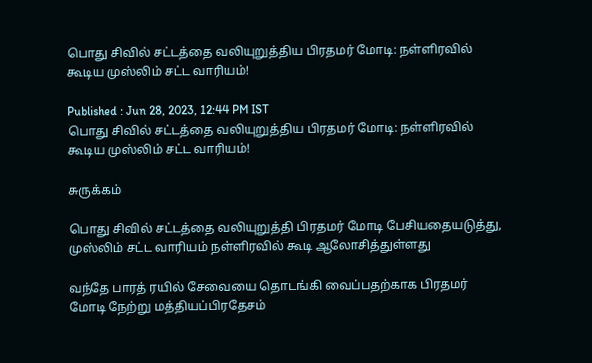பொது சிவில் சட்டத்தை வலியுறுத்திய பிரதமர் மோடி: நள்ளிரவில் கூடிய முஸ்லிம் சட்ட வாரியம்!

Published : Jun 28, 2023, 12:44 PM IST
பொது சிவில் சட்டத்தை வலியுறுத்திய பிரதமர் மோடி: நள்ளிரவில் கூடிய முஸ்லிம் சட்ட வாரியம்!

சுருக்கம்

பொது சிவில் சட்டத்தை வலியுறுத்தி பிரதமர் மோடி பேசியதையடுத்து, முஸ்லிம் சட்ட வாரியம் நள்ளிரவில் கூடி ஆலோசித்துள்ளது

வந்தே பாரத் ரயில் சேவையை தொடங்கி வைப்பதற்காக பிரதமர் மோடி நேற்று மத்தியப்பிரதேசம்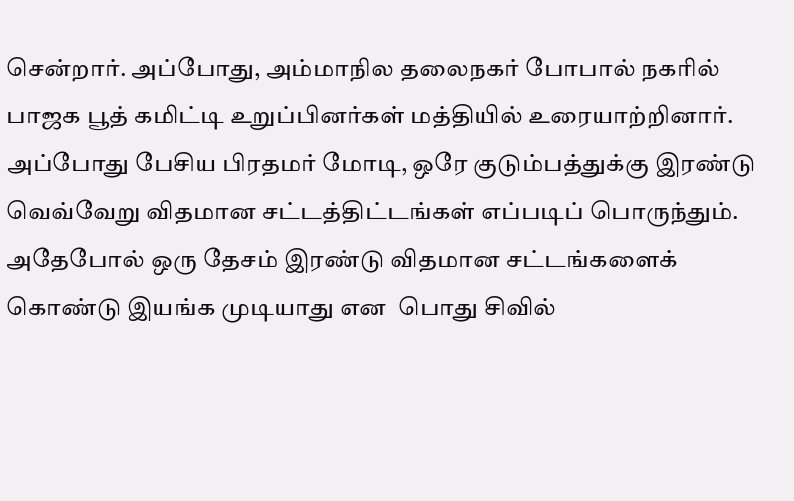சென்றார். அப்போது, அம்மாநில தலைநகர் போபால் நகரில் பாஜக பூத் கமிட்டி உறுப்பினர்கள் மத்தியில் உரையாற்றினார். அப்போது பேசிய பிரதமர் மோடி, ஒரே குடும்பத்துக்கு இரண்டு வெவ்வேறு விதமான சட்டத்திட்டங்கள் எப்படிப் பொருந்தும். அதேபோல் ஒரு தேசம் இரண்டு விதமான சட்டங்களைக் கொண்டு இயங்க முடியாது என  பொது சிவில்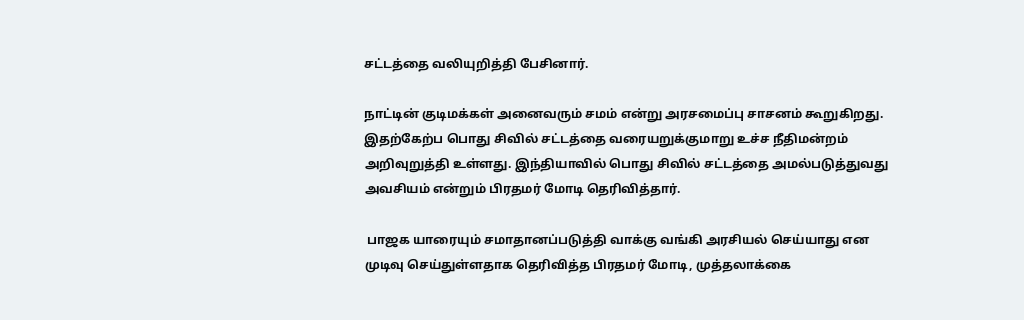சட்டத்தை வலியுறித்தி பேசினார்.

நாட்டின் குடிமக்கள் அனைவரும் சமம் என்று அரசமைப்பு சாசனம் கூறுகிறது. இதற்கேற்ப பொது சிவில் சட்டத்தை வரையறுக்குமாறு உச்ச நீதிமன்றம் அறிவுறுத்தி உள்ளது. இந்தியாவில் பொது சிவில் சட்டத்தை அமல்படுத்துவது அவசியம் என்றும் பிரதமர் மோடி தெரிவித்தார்.

 பாஜக யாரையும் சமாதானப்படுத்தி வாக்கு வங்கி அரசியல் செய்யாது என முடிவு செய்துள்ளதாக தெரிவித்த பிரதமர் மோடி, முத்தலாக்கை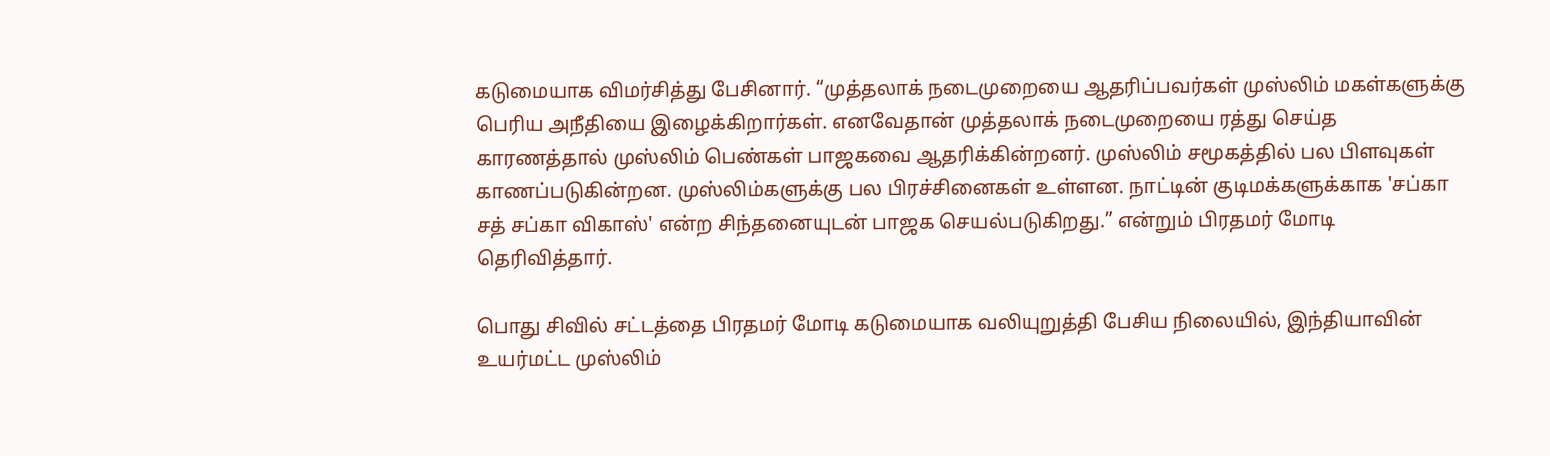கடுமையாக விமர்சித்து பேசினார். “முத்தலாக் நடைமுறையை ஆதரிப்பவர்கள் முஸ்லிம் மகள்களுக்கு பெரிய அநீதியை இழைக்கிறார்கள். எனவேதான் முத்தலாக் நடைமுறையை ரத்து செய்த காரணத்தால் முஸ்லிம் பெண்கள் பாஜகவை ஆதரிக்கின்றனர். முஸ்லிம் சமூகத்தில் பல பிளவுகள் காணப்படுகின்றன. முஸ்லிம்களுக்கு பல பிரச்சினைகள் உள்ளன. நாட்டின் குடிமக்களுக்காக 'சப்கா சத் சப்கா விகாஸ்' என்ற சிந்தனையுடன் பாஜக செயல்படுகிறது.” என்றும் பிரதமர் மோடி தெரிவித்தார்.

பொது சிவில் சட்டத்தை பிரதமர் மோடி கடுமையாக வலியுறுத்தி பேசிய நிலையில், இந்தியாவின் உயர்மட்ட முஸ்லிம்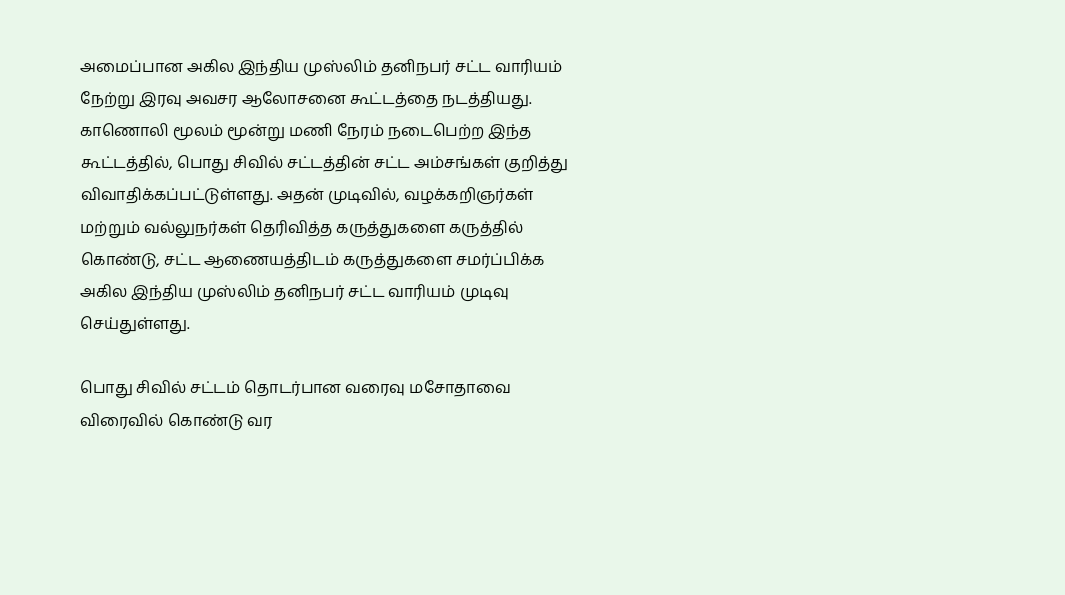அமைப்பான அகில இந்திய முஸ்லிம் தனிநபர் சட்ட வாரியம் நேற்று இரவு அவசர ஆலோசனை கூட்டத்தை நடத்தியது. காணொலி மூலம் மூன்று மணி நேரம் நடைபெற்ற இந்த கூட்டத்தில், பொது சிவில் சட்டத்தின் சட்ட அம்சங்கள் குறித்து விவாதிக்கப்பட்டுள்ளது. அதன் முடிவில், வழக்கறிஞர்கள் மற்றும் வல்லுநர்கள் தெரிவித்த கருத்துகளை கருத்தில் கொண்டு, சட்ட ஆணையத்திடம் கருத்துகளை சமர்ப்பிக்க அகில இந்திய முஸ்லிம் தனிநபர் சட்ட வாரியம் முடிவு செய்துள்ளது.

பொது சிவில் சட்டம் தொடர்பான வரைவு மசோதாவை விரைவில் கொண்டு வர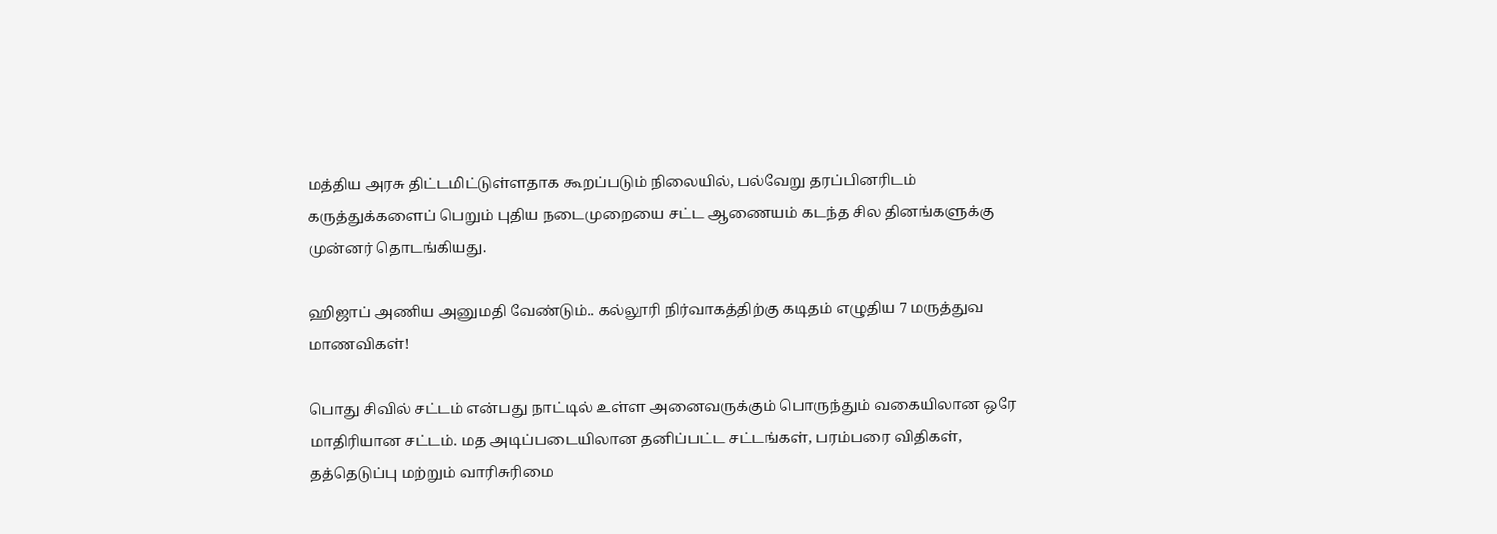மத்திய அரசு திட்டமிட்டுள்ளதாக கூறப்படும் நிலையில், பல்வேறு தரப்பினரிடம் கருத்துக்களைப் பெறும் புதிய நடைமுறையை சட்ட ஆணையம் கடந்த சில தினங்களுக்கு முன்னர் தொடங்கியது.

ஹிஜாப் அணிய அனுமதி வேண்டும்.. கல்லூரி நிர்வாகத்திற்கு கடிதம் எழுதிய 7 மருத்துவ மாணவிகள்!

பொது சிவில் சட்டம் என்பது நாட்டில் உள்ள அனைவருக்கும் பொருந்தும் வகையிலான ஒரே மாதிரியான சட்டம். மத அடிப்படையிலான தனிப்பட்ட சட்டங்கள், பரம்பரை விதிகள், தத்தெடுப்பு மற்றும் வாரிசுரிமை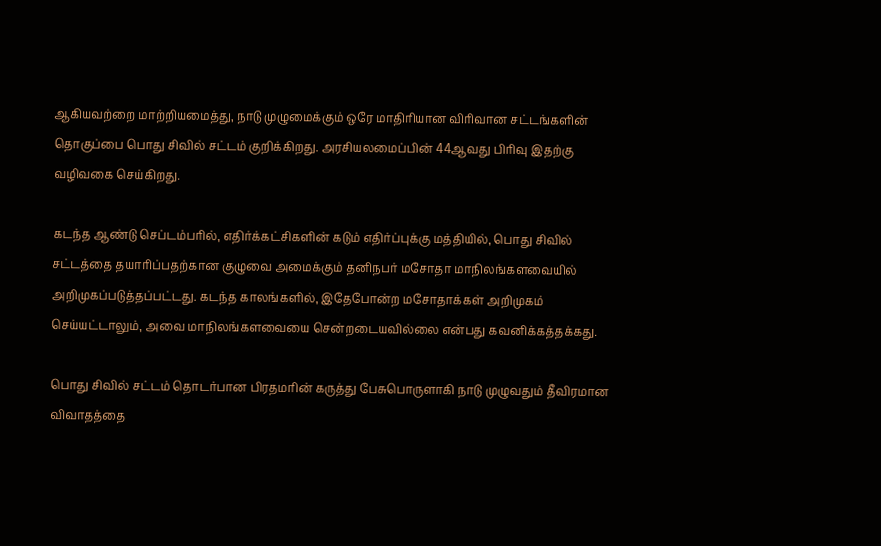ஆகியவற்றை மாற்றியமைத்து, நாடு முழுமைக்கும் ஒரே மாதிரியான விரிவான சட்டங்களின் தொகுப்பை பொது சிவில் சட்டம் குறிக்கிறது. அரசியலமைப்பின் 44ஆவது பிரிவு இதற்கு வழிவகை செய்கிறது.

கடந்த ஆண்டு செப்டம்பரில், எதிர்க்கட்சிகளின் கடும் எதிர்ப்புக்கு மத்தியில், பொது சிவில் சட்டத்தை தயாரிப்பதற்கான குழுவை அமைக்கும் தனிநபர் மசோதா மாநிலங்களவையில் அறிமுகப்படுத்தப்பட்டது. கடந்த காலங்களில், இதேபோன்ற மசோதாக்கள் அறிமுகம் செய்யட்டாலும், அவை மாநிலங்களவையை சென்றடையவில்லை என்பது கவனிக்கத்தக்கது.

பொது சிவில் சட்டம் தொடர்பான பிரதமரின் கருத்து பேசுபொருளாகி நாடு முழுவதும் தீவிரமான விவாதத்தை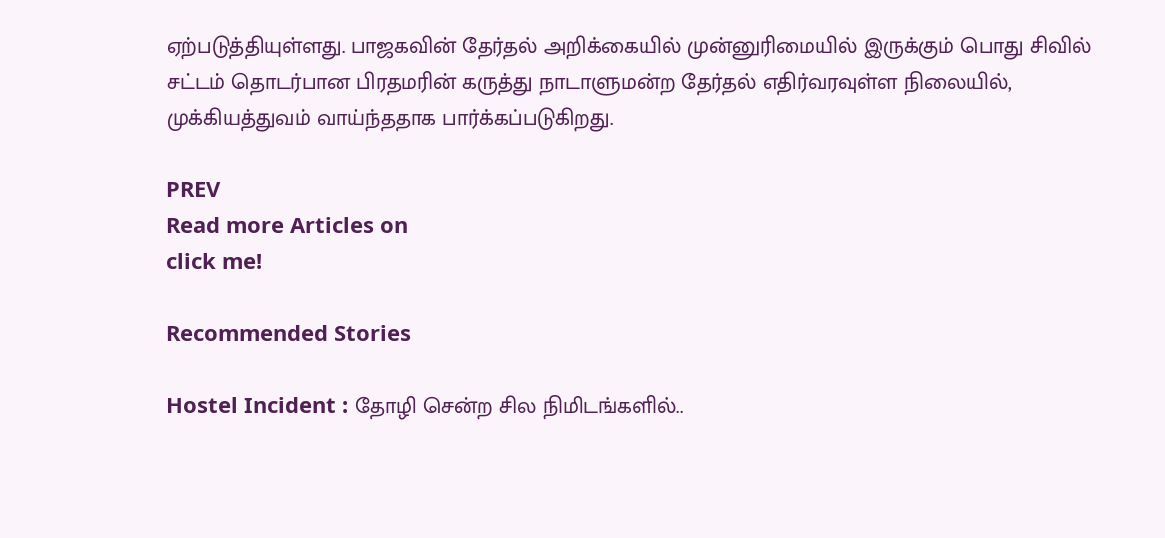ஏற்படுத்தியுள்ளது. பாஜகவின் தேர்தல் அறிக்கையில் முன்னுரிமையில் இருக்கும் பொது சிவில் சட்டம் தொடர்பான பிரதமரின் கருத்து நாடாளுமன்ற தேர்தல் எதிர்வரவுள்ள நிலையில், முக்கியத்துவம் வாய்ந்ததாக பார்க்கப்படுகிறது.

PREV
Read more Articles on
click me!

Recommended Stories

Hostel Incident : தோழி சென்ற சில நிமிடங்களில்..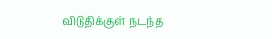விடுதிக்குள் நடந்த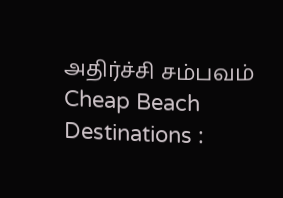அதிர்ச்சி சம்பவம்
Cheap Beach Destinations :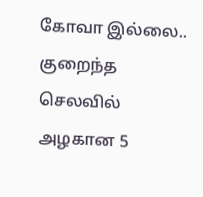கோவா இல்லை.. குறைந்த செலவில் அழகான 5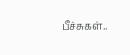பீச்சுகள்..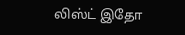லிஸ்ட் இதோ